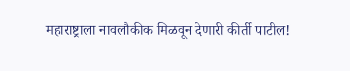महाराष्ट्राला नावलौकीक मिळवून देणारी कीर्ती पाटील!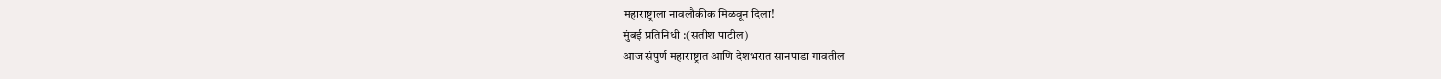महाराष्ट्राला नावलौकीक मिळवून दिला!
मुंबई प्रतिनिधी :(सतीश पाटील)
आज संपुर्ण महाराष्ट्रात आणि देशभरात सानपाडा गावतील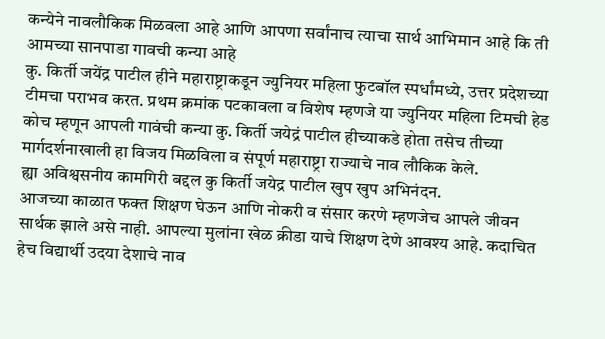कन्येने नावलौकिक मिळवला आहे आणि आपणा सर्वांनाच त्याचा सार्थ आभिमान आहे कि ती आमच्या सानपाडा गावची कन्या आहे
कु. किर्ती जयेंद्र पाटील हीने महाराष्ट्राकडून ज्युनियर महिला फुटबॉल स्पर्धांमध्ये, उत्तर प्रदेशच्या टीमचा पराभव करत. प्रथम क्रमांक पटकावला व विशेष म्हणजे या ज्युनियर महिला टिमची हेड कोच म्हणून आपली गावंची कन्या कु. किर्ती जयेद्रं पाटील हीच्याकडे होता तसेच तीच्या मार्गदर्शनाखाली हा विजय मिळविला व संपूर्ण महाराष्ट्रा राज्याचे नाव लौकिक केले.
ह्या अविश्वसनीय कामगिरी बद्दल कु किर्ती जयेद्र पाटील खुप खुप अभिनंदन.
आजच्या काळात फक्त शिक्षण घेऊन आणि नोकरी व संसार करणे म्हणजेच आपले जीवन सार्थक झाले असे नाही. आपल्या मुलांना खेळ क्रीडा याचे शिक्षण देणे आवश्य आहे. कदाचित हेच विद्यार्थी उदया देशाचे नाव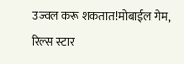उज्वल करू शकतात!मोबाईल गेम, रिल्स स्टार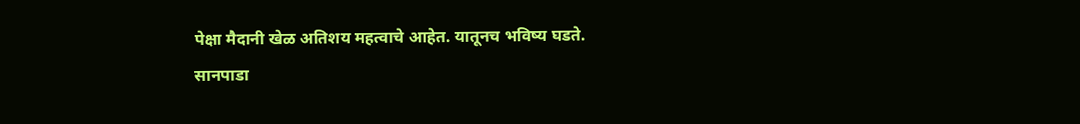पेक्षा मैदानी खेळ अतिशय महत्वाचे आहेत. यातूनच भविष्य घडते.
सानपाडा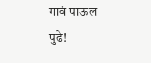गावं पाऊल पुढे!